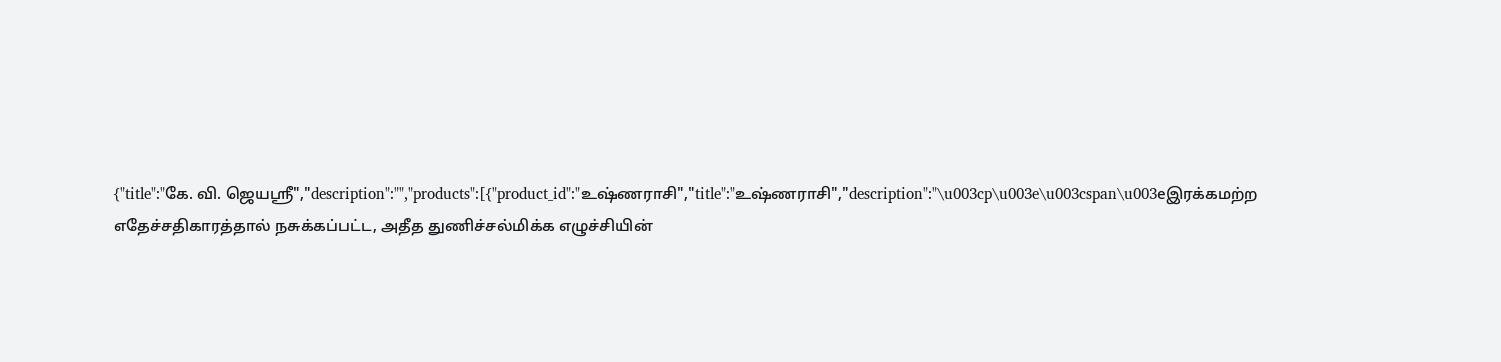{"title":"கே. வி. ஜெயஸ்ரீ","description":"","products":[{"product_id":"உஷ்ணராசி","title":"உஷ்ணராசி","description":"\u003cp\u003e\u003cspan\u003eஇரக்கமற்ற எதேச்சதிகாரத்தால் நசுக்கப்பட்ட, அதீத துணிச்சல்மிக்க எழுச்சியின்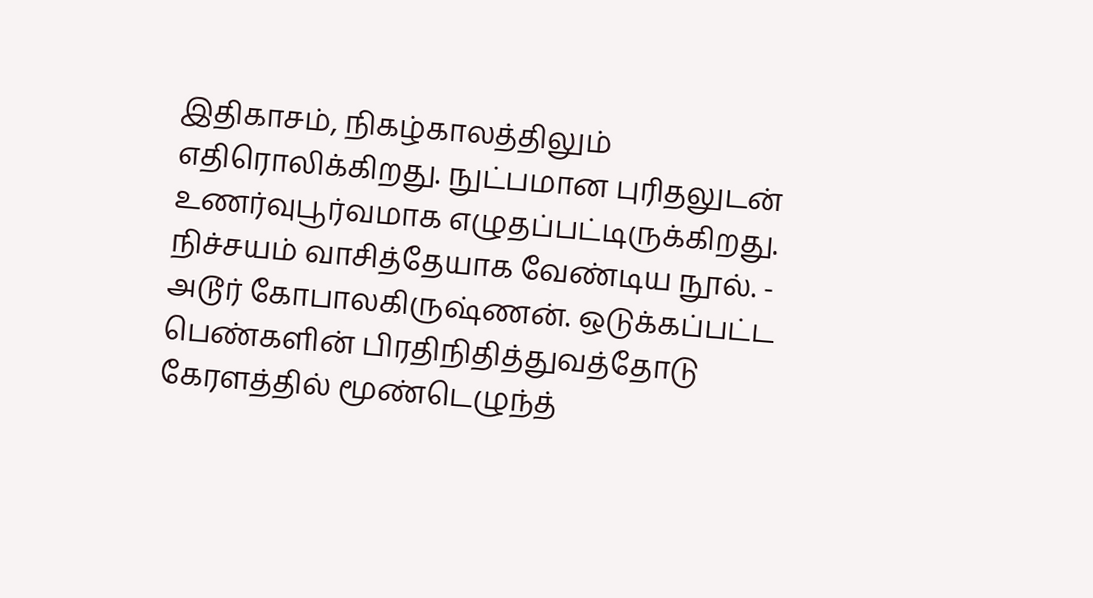இதிகாசம், நிகழ்காலத்திலும் எதிரொலிக்கிறது. நுட்பமான புரிதலுடன் உணர்வுபூர்வமாக எழுதப்பட்டிருக்கிறது. நிச்சயம் வாசித்தேயாக வேண்டிய நூல். - அடூர் கோபாலகிருஷ்ணன். ஒடுக்கப்பட்ட பெண்களின் பிரதிநிதித்துவத்தோடு கேரளத்தில் மூண்டெழுந்த்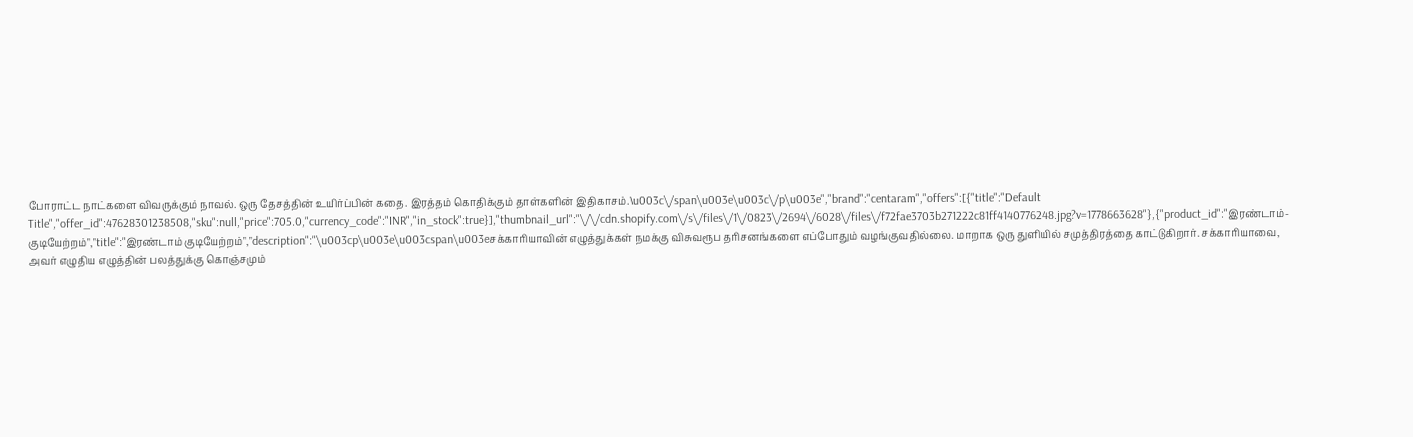போராட்ட நாட்களை விவருக்கும் நாவல். ஒரு தேசத்தின் உயிர்ப்பின் கதை. இரத்தம் கொதிக்கும் தாள்களின் இதிகாசம்.\u003c\/span\u003e\u003c\/p\u003e","brand":"centaram","offers":[{"title":"Default Title","offer_id":47628301238508,"sku":null,"price":705.0,"currency_code":"INR","in_stock":true}],"thumbnail_url":"\/\/cdn.shopify.com\/s\/files\/1\/0823\/2694\/6028\/files\/f72fae3703b271222c81ff4140776248.jpg?v=1778663628"},{"product_id":"இரண்டாம்-குடியேற்றம்","title":"இரண்டாம் குடியேற்றம்","description":"\u003cp\u003e\u003cspan\u003eசக்காரியாவின் எழுத்துக்கள் நமக்கு விசுவரூப தரிசனங்களை எப்போதும் வழங்குவதில்லை. மாறாக ஒரு துளியில் சமுத்திரத்தை காட்டுகிறார். சக்காரியாவை, அவர் எழுதிய எழுத்தின் பலத்துக்கு கொஞ்சமும்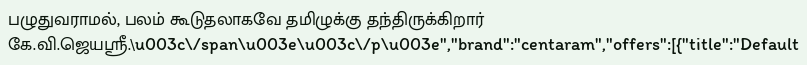பழுதுவராமல், பலம் கூடுதலாகவே தமிழுக்கு தந்திருக்கிறார் கே.வி.ஜெயஸ்ரீ.\u003c\/span\u003e\u003c\/p\u003e","brand":"centaram","offers":[{"title":"Default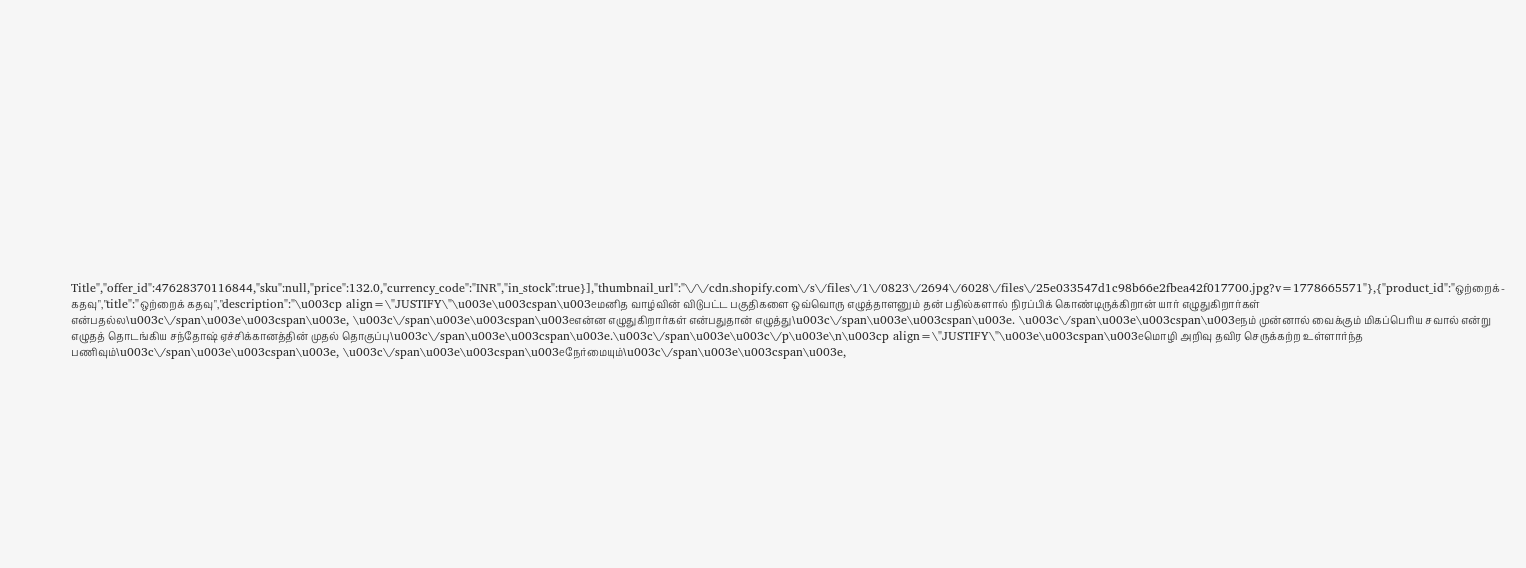Title","offer_id":47628370116844,"sku":null,"price":132.0,"currency_code":"INR","in_stock":true}],"thumbnail_url":"\/\/cdn.shopify.com\/s\/files\/1\/0823\/2694\/6028\/files\/25e033547d1c98b66e2fbea42f017700.jpg?v=1778665571"},{"product_id":"ஒற்றைக்-கதவு","title":"ஒற்றைக் கதவு","description":"\u003cp align=\"JUSTIFY\"\u003e\u003cspan\u003eமனித வாழ்வின் விடுபட்ட பகுதிகளை ஒவ்வொரு எழுத்தாளனும் தன் பதில்களால் நிரப்பிக் கொண்டிருக்கிறான் யார் எழுதுகிறார்கள் என்பதல்ல\u003c\/span\u003e\u003cspan\u003e, \u003c\/span\u003e\u003cspan\u003eஎன்ன எழுதுகிறார்கள் என்பதுதான் எழுத்து\u003c\/span\u003e\u003cspan\u003e. \u003c\/span\u003e\u003cspan\u003eநம் முன்னால் வைக்கும் மிகப்பெரிய சவால் என்று எழுதத் தொடங்கிய சந்தோஷ் ஏச்சிக்கானத்தின் முதல் தொகுப்பு\u003c\/span\u003e\u003cspan\u003e.\u003c\/span\u003e\u003c\/p\u003e\n\u003cp align=\"JUSTIFY\"\u003e\u003cspan\u003eமொழி அறிவு தவிர செருக்கற்ற உள்ளார்ந்த பணிவும்\u003c\/span\u003e\u003cspan\u003e, \u003c\/span\u003e\u003cspan\u003eநேர்மையும்\u003c\/span\u003e\u003cspan\u003e,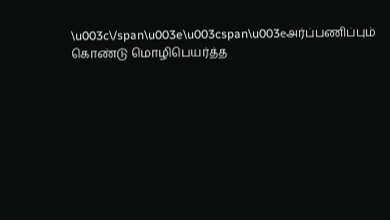\u003c\/span\u003e\u003cspan\u003eஅர்ப்பணிப்பும் கொண்டு மொழிபெயர்த்த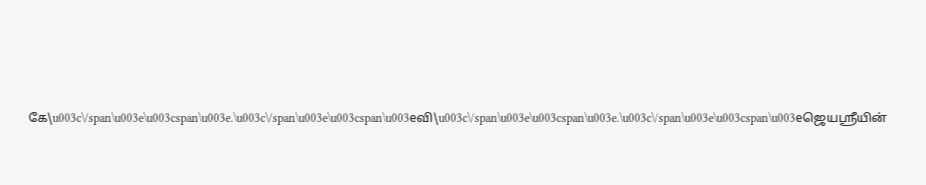கே\u003c\/span\u003e\u003cspan\u003e.\u003c\/span\u003e\u003cspan\u003eவி\u003c\/span\u003e\u003cspan\u003e.\u003c\/span\u003e\u003cspan\u003eஜெயஸ்ரீயின்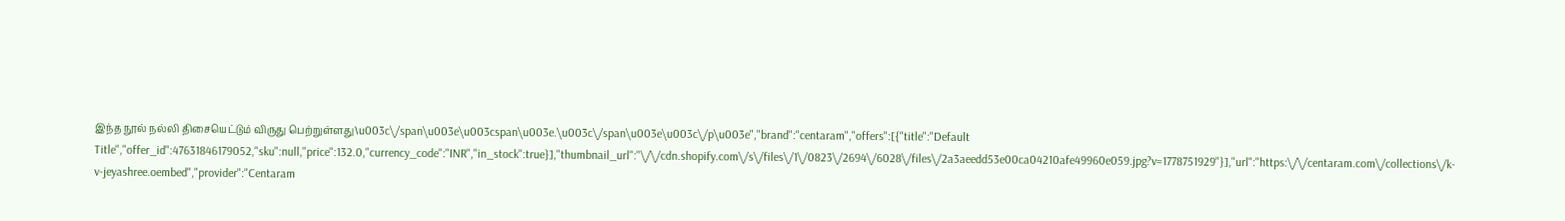இந்த நூல் நல்லி திசையெட்டும் விருது பெற்றுள்ளது\u003c\/span\u003e\u003cspan\u003e.\u003c\/span\u003e\u003c\/p\u003e","brand":"centaram","offers":[{"title":"Default Title","offer_id":47631846179052,"sku":null,"price":132.0,"currency_code":"INR","in_stock":true}],"thumbnail_url":"\/\/cdn.shopify.com\/s\/files\/1\/0823\/2694\/6028\/files\/2a3aeedd53e00ca04210afe49960e059.jpg?v=1778751929"}],"url":"https:\/\/centaram.com\/collections\/k-v-jeyashree.oembed","provider":"Centaram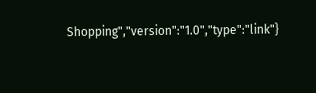Shopping","version":"1.0","type":"link"}